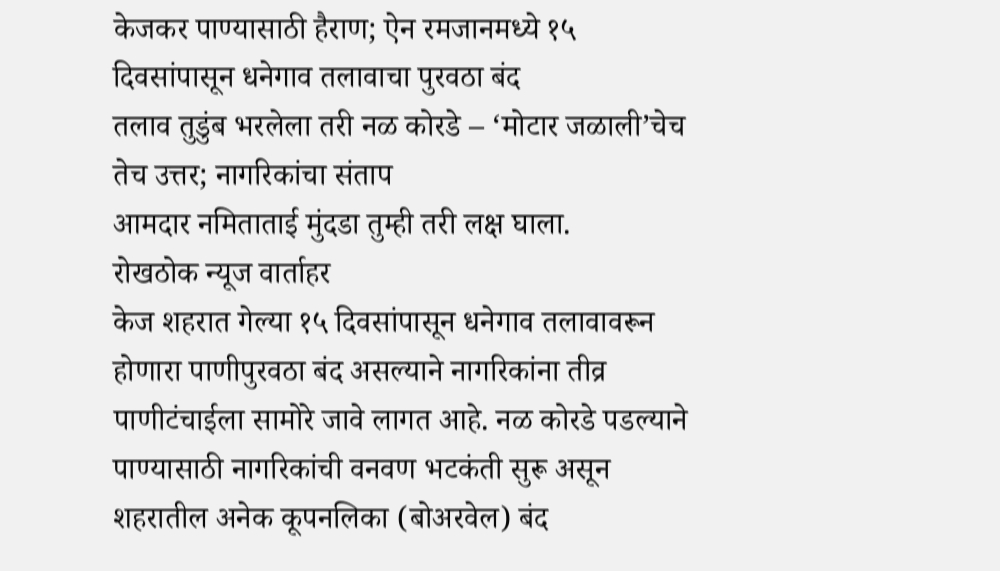केजकर पाण्यासाठी हैराण; ऐन रमजानमध्ये १५ दिवसांपासून धनेगाव तलावाचा पुरवठा बंद
तलाव तुडुंब भरलेला तरी नळ कोरडे – ‘मोटार जळाली’चेच तेच उत्तर; नागरिकांचा संताप
आमदार नमिताताई मुंदडा तुम्ही तरी लक्ष घाला.
रोखठोक न्यूज वार्ताहर
केज शहरात गेल्या १५ दिवसांपासून धनेगाव तलावावरून होणारा पाणीपुरवठा बंद असल्याने नागरिकांना तीव्र पाणीटंचाईला सामोरे जावे लागत आहे. नळ कोरडे पडल्याने पाण्यासाठी नागरिकांची वनवण भटकंती सुरू असून शहरातील अनेक कूपनलिका (बोअरवेल) बंद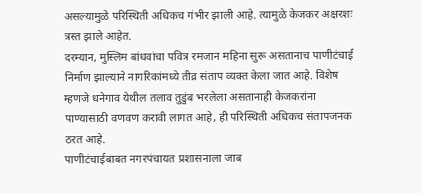असल्यामुळे परिस्थिती अधिकच गंभीर झाली आहे. त्यामुळे केजकर अक्षरशः त्रस्त झाले आहेत.
दरम्यान, मुस्लिम बांधवांचा पवित्र रमजान महिना सुरू असतानाच पाणीटंचाई निर्माण झाल्याने नागरिकांमध्ये तीव्र संताप व्यक्त केला जात आहे. विशेष म्हणजे धनेगाव येथील तलाव तुडुंब भरलेला असतानाही केजकरांना पाण्यासाठी वणवण करावी लागत आहे, ही परिस्थिती अधिकच संतापजनक ठरत आहे.
पाणीटंचाईबाबत नगरपंचायत प्रशासनाला जाब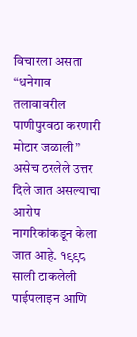विचारला असता “धनेगाव तलावावरील पाणीपुरवठा करणारी मोटार जळाली” असेच ठरलेले उत्तर दिले जात असल्याचा आरोप नागरिकांकडून केला जात आहे. १९९८ साली टाकलेली पाईपलाइन आणि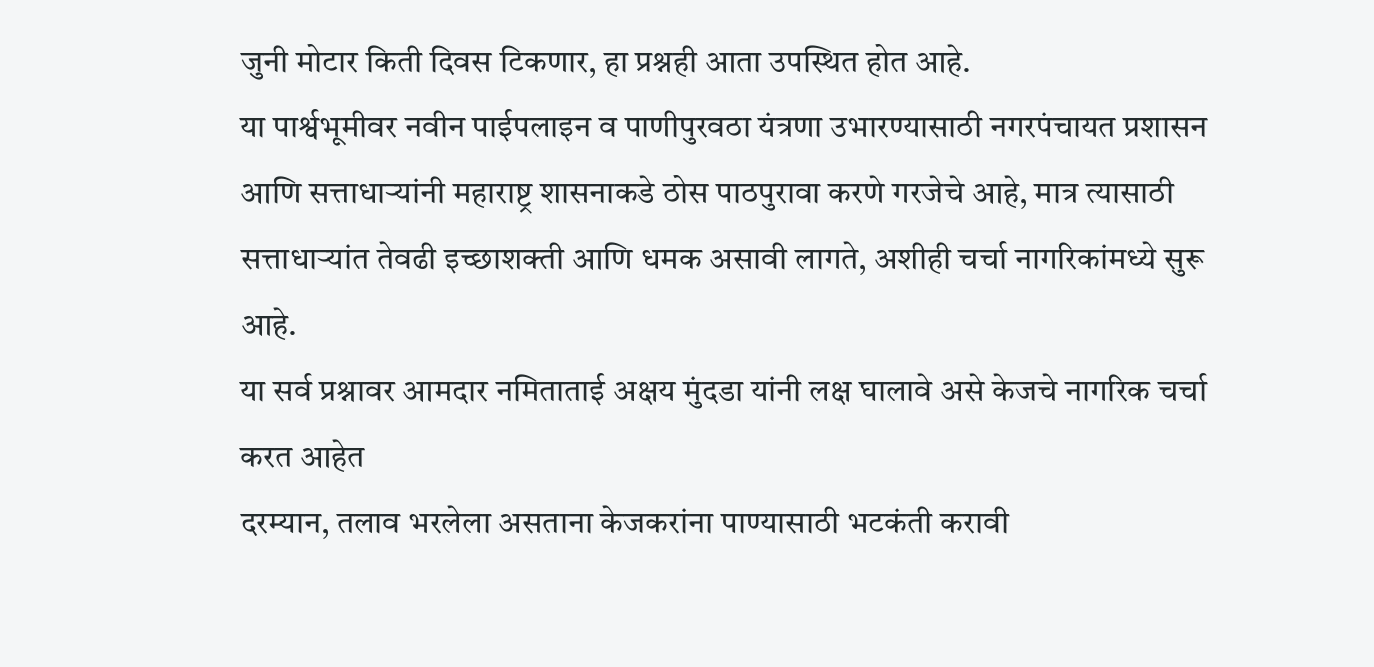जुनी मोटार किती दिवस टिकणार, हा प्रश्नही आता उपस्थित होत आहे.
या पार्श्वभूमीवर नवीन पाईपलाइन व पाणीपुरवठा यंत्रणा उभारण्यासाठी नगरपंचायत प्रशासन आणि सत्ताधाऱ्यांनी महाराष्ट्र शासनाकडे ठोस पाठपुरावा करणे गरजेचे आहे, मात्र त्यासाठी सत्ताधाऱ्यांत तेवढी इच्छाशक्ती आणि धमक असावी लागते, अशीही चर्चा नागरिकांमध्ये सुरू आहे.
या सर्व प्रश्नावर आमदार नमिताताई अक्षय मुंदडा यांनी लक्ष घालावे असे केजचे नागरिक चर्चा करत आहेत
दरम्यान, तलाव भरलेला असताना केजकरांना पाण्यासाठी भटकंती करावी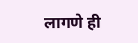लागणे ही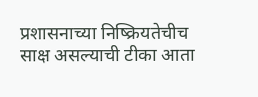प्रशासनाच्या निष्क्रियतेचीच साक्ष असल्याची टीका आता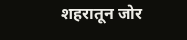शहरातून जोर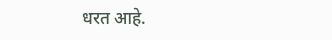धरत आहे.